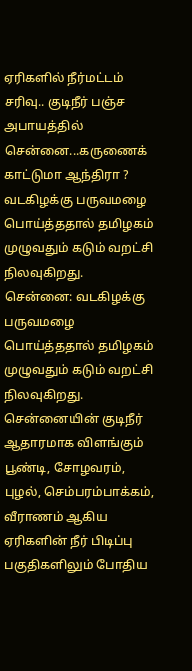ஏரிகளில் நீர்மட்டம் சரிவு.. குடிநீர் பஞ்ச அபாயத்தில் சென்னை...கருணைக் காட்டுமா ஆந்திரா ?
வடகிழக்கு பருவமழை பொய்த்ததால் தமிழகம் முழுவதும் கடும் வறட்சி நிலவுகிறது.
சென்னை: வடகிழக்கு பருவமழை பொய்த்ததால் தமிழகம் முழுவதும் கடும் வறட்சி நிலவுகிறது. சென்னையின் குடிநீர் ஆதாரமாக விளங்கும் பூண்டி, சோழவரம், புழல், செம்பரம்பாக்கம், வீராணம் ஆகிய ஏரிகளின் நீர் பிடிப்பு பகுதிகளிலும் போதிய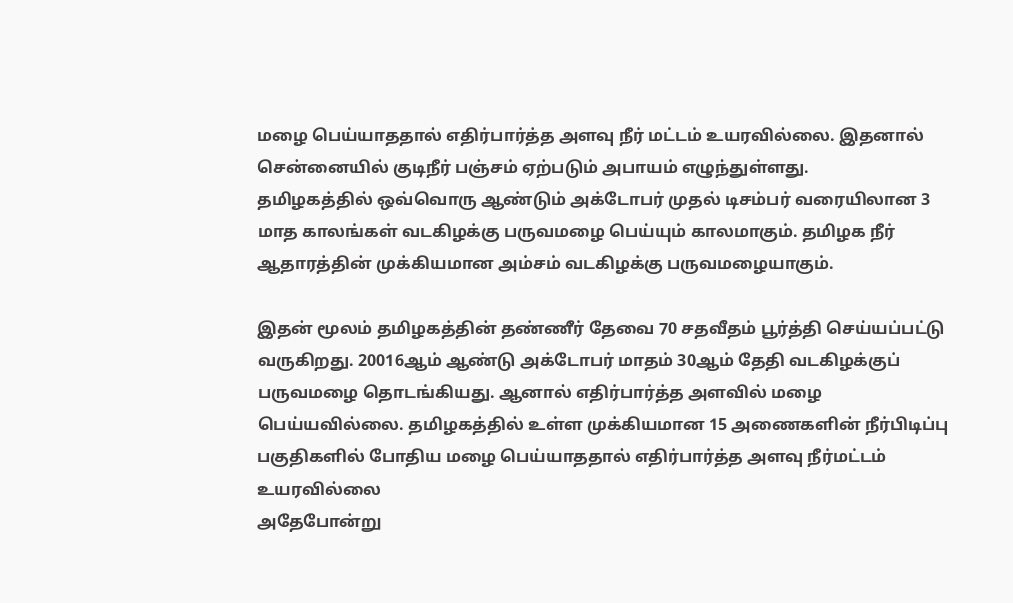மழை பெய்யாததால் எதிர்பார்த்த அளவு நீர் மட்டம் உயரவில்லை. இதனால் சென்னையில் குடிநீர் பஞ்சம் ஏற்படும் அபாயம் எழுந்துள்ளது.
தமிழகத்தில் ஒவ்வொரு ஆண்டும் அக்டோபர் முதல் டிசம்பர் வரையிலான 3 மாத காலங்கள் வடகிழக்கு பருவமழை பெய்யும் காலமாகும். தமிழக நீர் ஆதாரத்தின் முக்கியமான அம்சம் வடகிழக்கு பருவமழையாகும்.

இதன் மூலம் தமிழகத்தின் தண்ணீர் தேவை 70 சதவீதம் பூர்த்தி செய்யப்பட்டு வருகிறது. 20016ஆம் ஆண்டு அக்டோபர் மாதம் 30ஆம் தேதி வடகிழக்குப் பருவமழை தொடங்கியது. ஆனால் எதிர்பார்த்த அளவில் மழை பெய்யவில்லை. தமிழகத்தில் உள்ள முக்கியமான 15 அணைகளின் நீர்பிடிப்பு பகுதிகளில் போதிய மழை பெய்யாததால் எதிர்பார்த்த அளவு நீர்மட்டம் உயரவில்லை
அதேபோன்று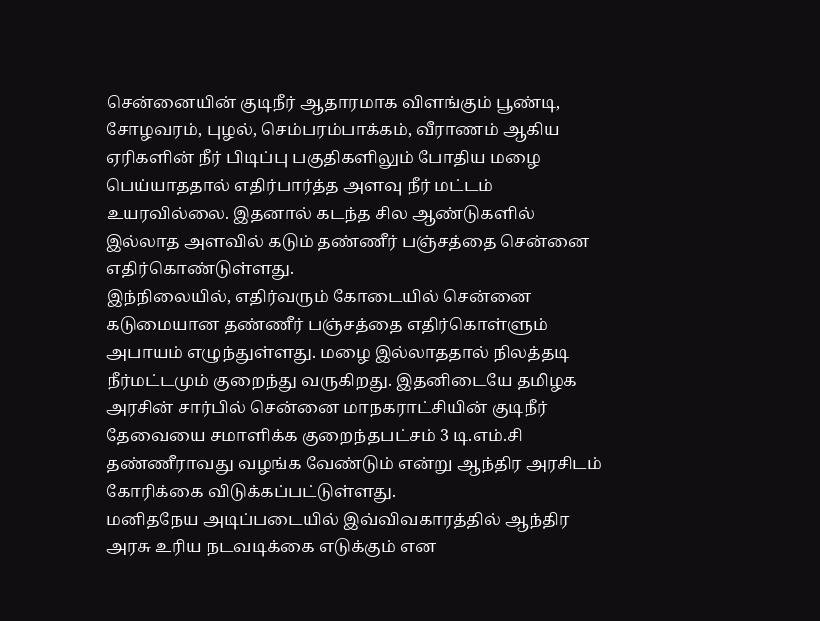சென்னையின் குடிநீர் ஆதாரமாக விளங்கும் பூண்டி, சோழவரம், புழல், செம்பரம்பாக்கம், வீராணம் ஆகிய ஏரிகளின் நீர் பிடிப்பு பகுதிகளிலும் போதிய மழை பெய்யாததால் எதிர்பார்த்த அளவு நீர் மட்டம் உயரவில்லை. இதனால் கடந்த சில ஆண்டுகளில் இல்லாத அளவில் கடும் தண்ணீர் பஞ்சத்தை சென்னை எதிர்கொண்டுள்ளது.
இந்நிலையில், எதிர்வரும் கோடையில் சென்னை கடுமையான தண்ணீர் பஞ்சத்தை எதிர்கொள்ளும் அபாயம் எழுந்துள்ளது. மழை இல்லாததால் நிலத்தடி நீர்மட்டமும் குறைந்து வருகிறது. இதனிடையே தமிழக அரசின் சார்பில் சென்னை மாநகராட்சியின் குடிநீர் தேவையை சமாளிக்க குறைந்தபட்சம் 3 டி.எம்.சி தண்ணீராவது வழங்க வேண்டும் என்று ஆந்திர அரசிடம் கோரிக்கை விடுக்கப்பட்டுள்ளது.
மனிதநேய அடிப்படையில் இவ்விவகாரத்தில் ஆந்திர அரசு உரிய நடவடிக்கை எடுக்கும் என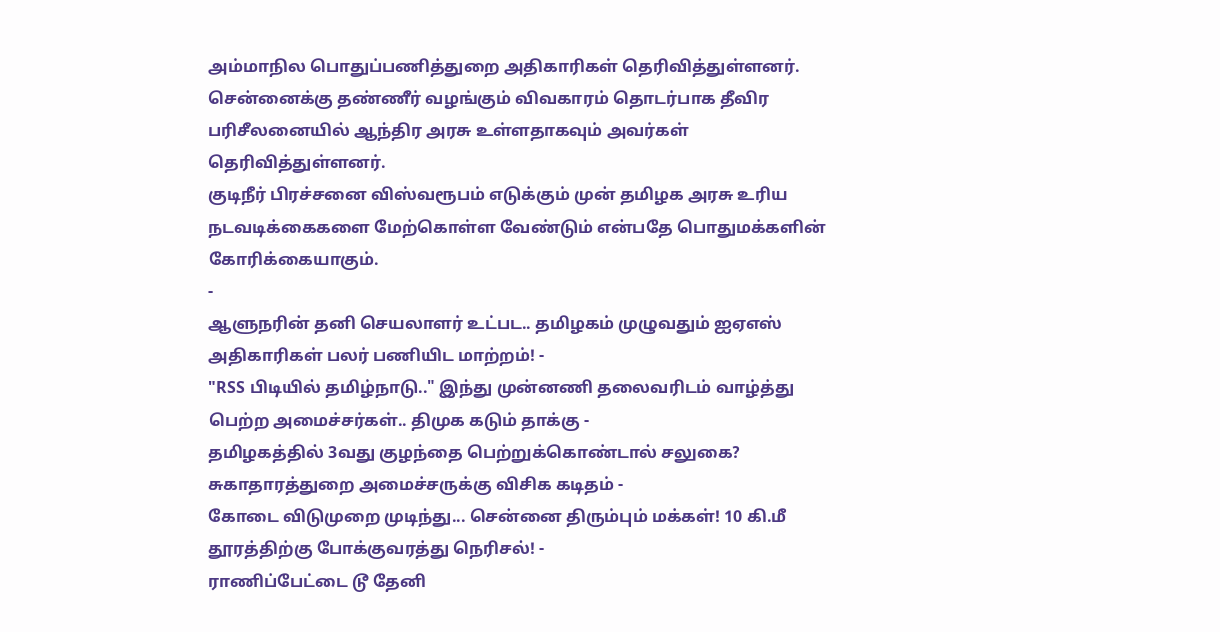அம்மாநில பொதுப்பணித்துறை அதிகாரிகள் தெரிவித்துள்ளனர். சென்னைக்கு தண்ணீர் வழங்கும் விவகாரம் தொடர்பாக தீவிர பரிசீலனையில் ஆந்திர அரசு உள்ளதாகவும் அவர்கள் தெரிவித்துள்ளனர்.
குடிநீர் பிரச்சனை விஸ்வரூபம் எடுக்கும் முன் தமிழக அரசு உரிய நடவடிக்கைகளை மேற்கொள்ள வேண்டும் என்பதே பொதுமக்களின் கோரிக்கையாகும்.
-
ஆளுநரின் தனி செயலாளர் உட்பட.. தமிழகம் முழுவதும் ஐஏஎஸ் அதிகாரிகள் பலர் பணியிட மாற்றம்! -
"RSS பிடியில் தமிழ்நாடு.." இந்து முன்னணி தலைவரிடம் வாழ்த்து பெற்ற அமைச்சர்கள்.. திமுக கடும் தாக்கு -
தமிழகத்தில் 3வது குழந்தை பெற்றுக்கொண்டால் சலுகை? சுகாதாரத்துறை அமைச்சருக்கு விசிக கடிதம் -
கோடை விடுமுறை முடிந்து... சென்னை திரும்பும் மக்கள்! 10 கி.மீ தூரத்திற்கு போக்குவரத்து நெரிசல்! -
ராணிப்பேட்டை டூ தேனி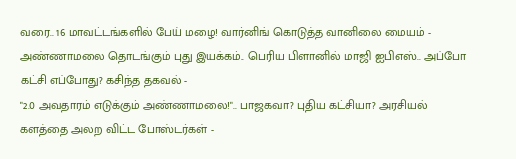வரை.. 16 மாவட்டங்களில் பேய் மழை! வார்னிங் கொடுத்த வானிலை மையம் -
அண்ணாமலை தொடங்கும் புது இயக்கம்.. பெரிய பிளானில் மாஜி ஐபிஎஸ்.. அப்போ கட்சி எப்போது? கசிந்த தகவல் -
"2.0 அவதாரம் எடுக்கும் அண்ணாமலை!".. பாஜகவா? புதிய கட்சியா? அரசியல் களத்தை அலற விட்ட போஸ்டர்கள் -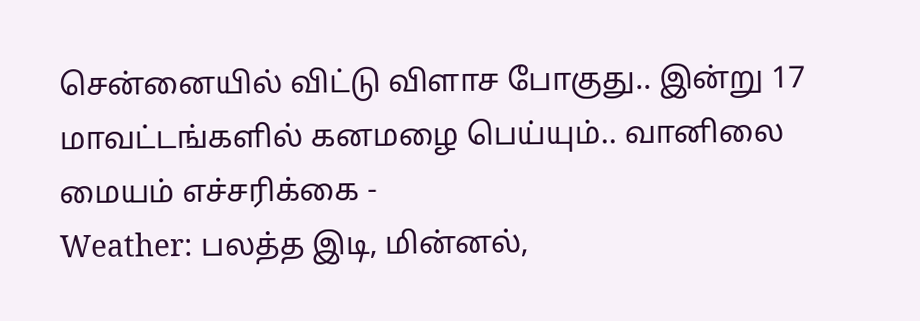சென்னையில் விட்டு விளாச போகுது.. இன்று 17 மாவட்டங்களில் கனமழை பெய்யும்.. வானிலை மையம் எச்சரிக்கை -
Weather: பலத்த இடி, மின்னல்,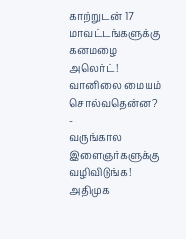காற்றுடன் 17 மாவட்டங்களுக்கு கனமழை அலெர்ட்! வானிலை மையம் சொல்வதென்ன? -
வருங்கால இளைஞர்களுக்கு வழிவிடுங்க! அதிமுக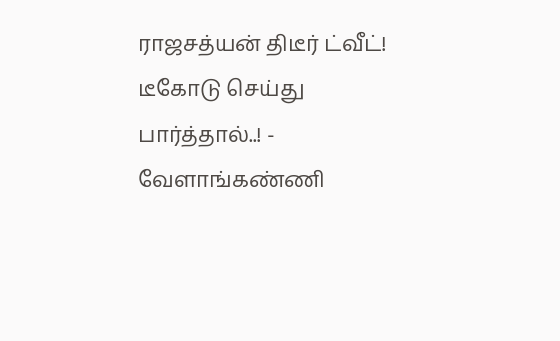ராஜசத்யன் திடீர் ட்வீட்! டீகோடு செய்து பார்த்தால்..! -
வேளாங்கண்ணி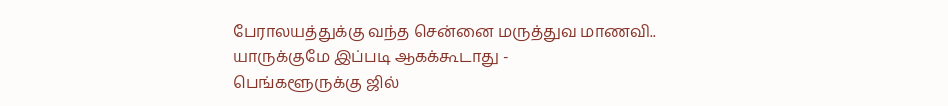பேராலயத்துக்கு வந்த சென்னை மருத்துவ மாணவி.. யாருக்குமே இப்படி ஆகக்கூடாது -
பெங்களூருக்கு ஜில்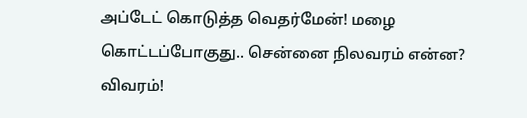அப்டேட் கொடுத்த வெதர்மேன்! மழை கொட்டப்போகுது.. சென்னை நிலவரம் என்ன? விவரம்!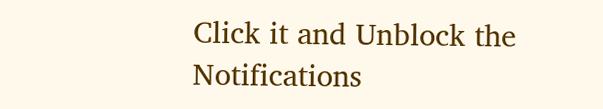Click it and Unblock the Notifications